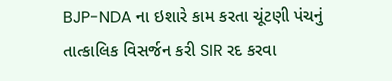BJP-NDA ના ઇશારે કામ કરતા ચૂંટણી પંચનું તાત્કાલિક વિસર્જન કરી SIR રદ કરવા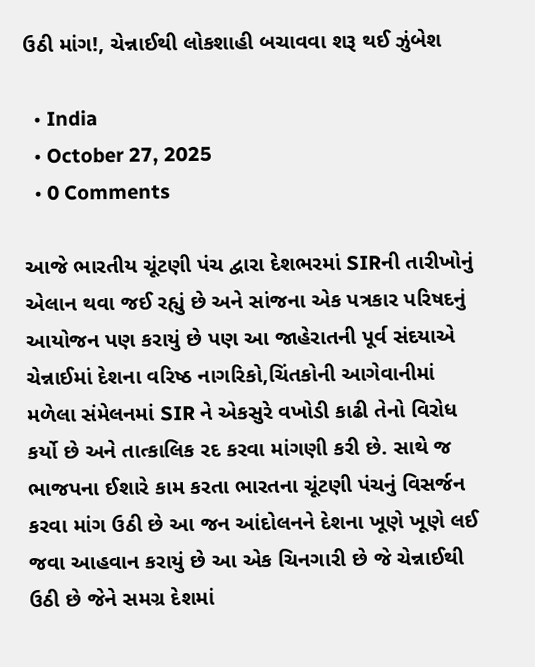ઉઠી માંગ!, ચેન્નાઈથી લોકશાહી બચાવવા શરૂ થઈ ઝુંબેશ

  • India
  • October 27, 2025
  • 0 Comments

આજે ભારતીય ચૂંટણી પંચ દ્વારા દેશભરમાં SIRની તારીખોનું એલાન થવા જઈ રહ્યું છે અને સાંજના એક પત્રકાર પરિષદનું આયોજન પણ કરાયું છે પણ આ જાહેરાતની પૂર્વ સંદયાએ ચેન્નાઈમાં દેશના વરિષ્ઠ નાગરિકો,ચિંતકોની આગેવાનીમાં મળેલા સંમેલનમાં SIR ને એકસુરે વખોડી કાઢી તેનો વિરોધ કર્યો છે અને તાત્કાલિક રદ કરવા માંગણી કરી છે. સાથે જ ભાજપના ઈશારે કામ કરતા ભારતના ચૂંટણી પંચનું વિસર્જન કરવા માંગ ઉઠી છે આ જન આંદોલનને દેશના ખૂણે ખૂણે લઈ જવા આહવાન કરાયું છે આ એક ચિનગારી છે જે ચેન્નાઈથી ઉઠી છે જેને સમગ્ર દેશમાં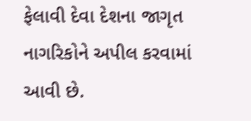ફેલાવી દેવા દેશના જાગૃત નાગરિકોને અપીલ કરવામાં આવી છે.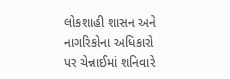લોકશાહી શાસન અને નાગરિકોના અધિકારો પર ચેન્નાઈમાં શનિવારે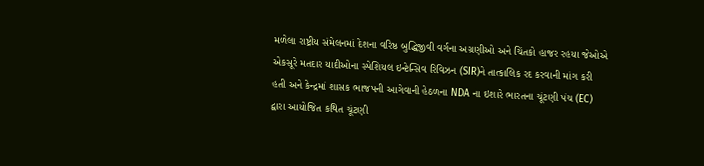મળેલા રાષ્ટ્રીય સંમેલનમાં દેશના વરિષ્ઠ બુદ્ધિજીવી વર્ગના અગ્રણીઓ અને ચિંતકો હાજર રહયા જેઓએ એકસૂરે મતદાર યાદીઓના સ્પેશિયલ ઇન્ટેન્સિવ રિવિઝન (SIR)ને તાત્કાલિક રદ કરવાની માંગ કરી હતી અને કેન્દ્રમાં શાસક ભાજપની આગેવાની હેઠળના NDA ના ઇશારે ભારતના ચૂંટણી પંચ (EC) દ્વારા આયોજિત કથિત ચૂંટણી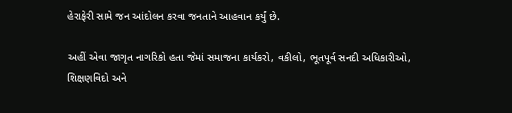હેરાફેરી સામે જન આંદોલન કરવા જનતાને આહવાન કર્યું છે.

અહીં એવા જાગૃત નાગરિકો હતા જેમાં સમાજના કાર્યકરો, વકીલો, ભૂતપૂર્વ સનદી અધિકારીઓ, શિક્ષણવિદો અને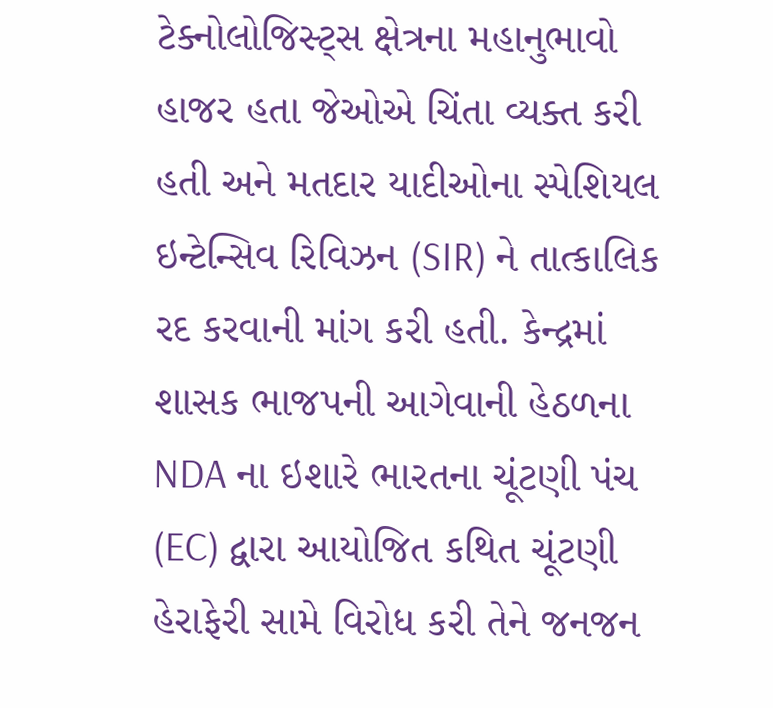ટેક્નોલોજિસ્ટ્સ ક્ષેત્રના મહાનુભાવો હાજર હતા જેઓએ ચિંતા વ્યક્ત કરી હતી અને મતદાર યાદીઓના સ્પેશિયલ ઇન્ટેન્સિવ રિવિઝન (SIR) ને તાત્કાલિક રદ કરવાની માંગ કરી હતી. કેન્દ્રમાં શાસક ભાજપની આગેવાની હેઠળના NDA ના ઇશારે ભારતના ચૂંટણી પંચ (EC) દ્વારા આયોજિત કથિત ચૂંટણી હેરાફેરી સામે વિરોધ કરી તેને જનજન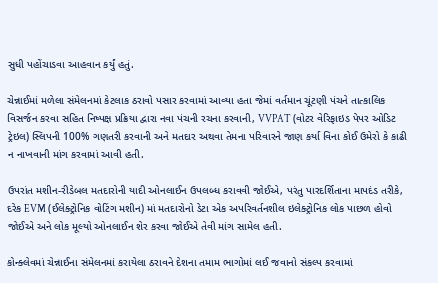સુધી પહોંચાડવા આહવાન કર્યું હતું.

ચેન્નાઈમાં મળેલા સંમેલનમાં કેટલાક ઠરાવો પસાર કરવામાં આવ્યા હતા જેમાં વર્તમાન ચૂંટણી પંચને તાત્કાલિક વિસર્જન કરવા સહિત નિષ્પક્ષ પ્રક્રિયા દ્વારા નવા પંચની રચના કરવાની, VVPAT (વોટર વેરિફાઇડ પેપર ઓડિટ ટ્રેઇલ) સ્લિપની 100% ગણતરી કરવાની અને મતદાર અથવા તેમના પરિવારને જાણ કર્યા વિના કોઈ ઉમેરો કે કાઢી ન નાખવાની માંગ કરવામાં આવી હતી.

ઉપરાંત મશીન-રીડેબલ મતદારોની યાદી ઓનલાઈન ઉપલબ્ધ કરાવવી જોઈએ, પરંતુ પારદર્શિતાના માપદંડ તરીકે, દરેક EVM (ઈલેક્ટ્રોનિક વોટિંગ મશીન) માં મતદારોનો ડેટા એક અપરિવર્તનશીલ ઇલેક્ટ્રોનિક લોક પાછળ હોવો જોઈએ અને લોક મૂલ્યો ઓનલાઈન શેર કરવા જોઈએ તેવી માંગ સામેલ હતી.

કોન્ક્લેવમાં ચેન્નાઈના સંમેલનમાં કરાયેલા ઠરાવને દેશના તમામ ભાગોમાં લઈ જવાનો સંકલ્પ કરવામાં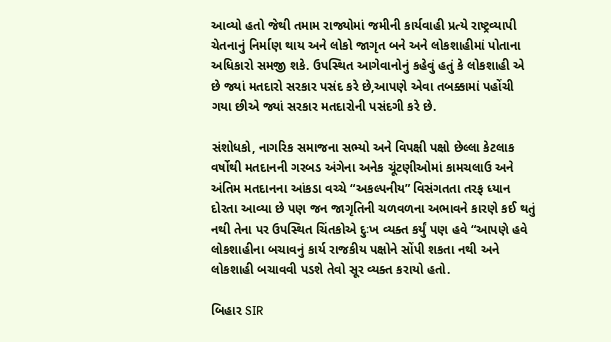આવ્યો હતો જેથી તમામ રાજ્યોમાં જમીની કાર્યવાહી પ્રત્યે રાષ્ટ્રવ્યાપી ચેતનાનું નિર્માણ થાય અને લોકો જાગૃત બને અને લોકશાહીમાં પોતાના અધિકારો સમજી શકે. ઉપસ્થિત આગેવાનોનું કહેવું હતું કે લોકશાહી એ છે જ્યાં મતદારો સરકાર પસંદ કરે છે,આપણે એવા તબક્કામાં પહોંચી ગયા છીએ જ્યાં સરકાર મતદારોની પસંદગી કરે છે.

સંશોધકો, નાગરિક સમાજના સભ્યો અને વિપક્ષી પક્ષો છેલ્લા કેટલાક વર્ષોથી મતદાનની ગરબડ અંગેના અનેક ચૂંટણીઓમાં કામચલાઉ અને અંતિમ મતદાનના આંકડા વચ્ચે “અકલ્પનીય” વિસંગતતા તરફ ધ્યાન દોરતા આવ્યા છે પણ જન જાગૃતિની ચળવળના અભાવને કારણે કઈ થતું નથી તેના પર ઉપસ્થિત ચિંતકોએ દુઃખ વ્યક્ત કર્યું પણ હવે “આપણે હવે લોકશાહીના બચાવનું કાર્ય રાજકીય પક્ષોને સોંપી શકતા નથી અને લોકશાહી બચાવવી પડશે તેવો સૂર વ્યક્ત કરાયો હતો.

બિહાર SIR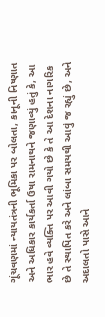ગૂંચવણમાં ન્યાયતંત્રની ભૂમિકા પર બોલતા, કાનૂની નિષ્ણાત અને અધિકાર કાર્યકર્તા ઉષા રામનાથને જણાવ્યું હતું કે, આ ભાર હવે વ્યક્તિ પર આવી ગયો છે કે તે આ દેશના નાગરિક છે તે સ્થાપિત કરે અને લાંબા સમયથી આવું જ રહ્યું છે, અને અદાલતો પાસે આને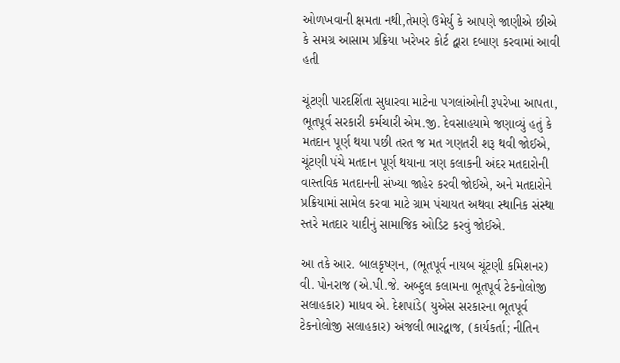ઓળખવાની ક્ષમતા નથી,તેમણે ઉમેર્યુ કે આપણે જાણીએ છીએ કે સમગ્ર આસામ પ્રક્રિયા ખરેખર કોર્ટ દ્વારા દબાણ કરવામાં આવી હતી

ચૂંટણી પારદર્શિતા સુધારવા માટેના પગલાંઓની રૂપરેખા આપતા, ભૂતપૂર્વ સરકારી કર્મચારી એમ.જી. દેવસાહયામે જણાવ્યું હતું કે મતદાન પૂર્ણ થયા પછી તરત જ મત ગણતરી શરૂ થવી જોઈએ, ચૂંટણી પંચે મતદાન પૂર્ણ થયાના ત્રણ કલાકની અંદર મતદારોની વાસ્તવિક મતદાનની સંખ્યા જાહેર કરવી જોઈએ, અને મતદારોને પ્રક્રિયામાં સામેલ કરવા માટે ગ્રામ પંચાયત અથવા સ્થાનિક સંસ્થા સ્તરે મતદાર યાદીનું સામાજિક ઓડિટ કરવું જોઈએ.

આ તકે આર. બાલકૃષ્ણન, (ભૂતપૂર્વ નાયબ ચૂંટણી કમિશનર) વી. પોનરાજ (એ.પી.જે. અબ્દુલ કલામના ભૂતપૂર્વ ટેકનોલોજી સલાહકાર) માધવ એ. દેશપાંડે( યુએસ સરકારના ભૂતપૂર્વ ટેકનોલોજી સલાહકાર) અંજલી ભારદ્વાજ, (કાર્યકર્તા; નીતિન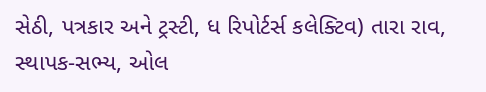સેઠી, પત્રકાર અને ટ્રસ્ટી, ધ રિપોર્ટર્સ કલેક્ટિવ) તારા રાવ, સ્થાપક-સભ્ય, ઓલ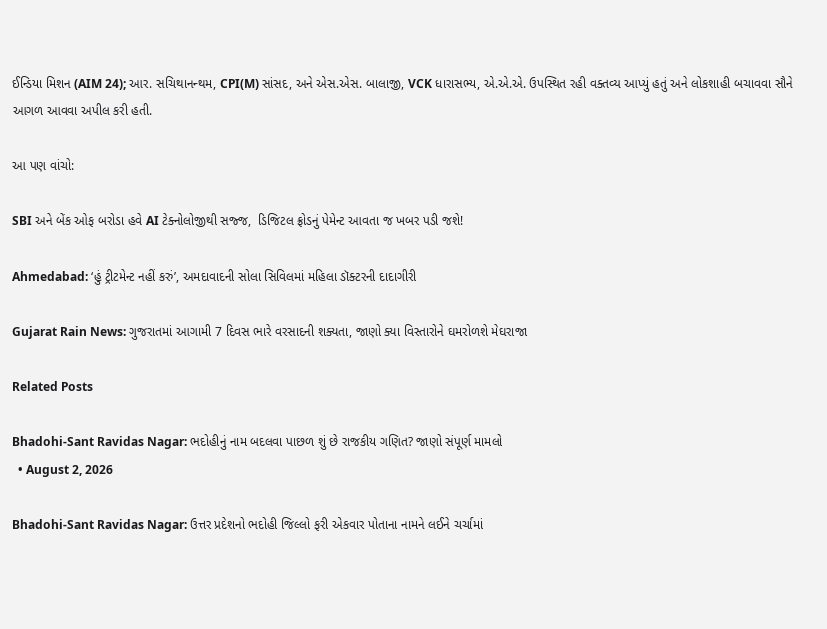ઈન્ડિયા મિશન (AIM 24); આર. સચિથાનન્થમ, CPI(M) સાંસદ, અને એસ.એસ. બાલાજી, VCK ધારાસભ્ય, એ.એ.એ. ઉપસ્થિત રહી વક્તવ્ય આપ્યું હતું અને લોકશાહી બચાવવા સૌને આગળ આવવા અપીલ કરી હતી.

આ પણ વાંચો:

SBI અને બેંક ઓફ બરોડા હવે AI ટેક્નોલોજીથી સજ્જ,  ડિજિટલ ફ્રોડનું પેમેન્ટ આવતા જ ખબર પડી જશે!

Ahmedabad: ‘હું ટ્રીટમેન્ટ નહીં કરું’, અમદાવાદની સોલા સિવિલમાં મહિલા ડૉક્ટરની દાદાગીરી

Gujarat Rain News: ગુજરાતમાં આગામી 7 દિવસ ભારે વરસાદની શક્યતા, જાણો ક્યા વિસ્તારોને ઘમરોળશે મેઘરાજા

Related Posts

Bhadohi-Sant Ravidas Nagar: ભદોહીનું નામ બદલવા પાછળ શું છે રાજકીય ગણિત? જાણો સંપૂર્ણ મામલો
  • August 2, 2026

Bhadohi-Sant Ravidas Nagar: ઉત્તર પ્રદેશનો ભદોહી જિલ્લો ફરી એકવાર પોતાના નામને લઈને ચર્ચામાં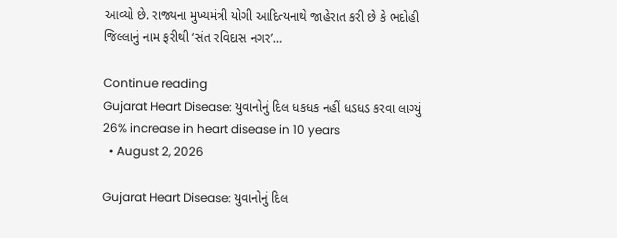આવ્યો છે. રાજ્યના મુખ્યમંત્રી યોગી આદિત્યનાથે જાહેરાત કરી છે કે ભદોહી જિલ્લાનું નામ ફરીથી ‘સંત રવિદાસ નગર’…

Continue reading
Gujarat Heart Disease: યુવાનોનું દિલ ધકધક નહીં ધડધડ કરવા લાગ્યું 26% increase in heart disease in 10 years
  • August 2, 2026

Gujarat Heart Disease: યુવાનોનું દિલ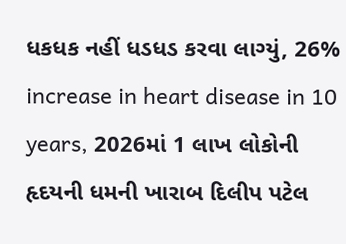ધકધક નહીં ધડધડ કરવા લાગ્યું, 26% increase in heart disease in 10 years, 2026માં 1 લાખ લોકોની હૃદયની ધમની ખારાબ દિલીપ પટેલ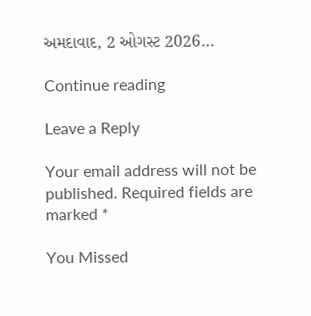અમદાવાદ, 2 ઓગસ્ટ 2026…

Continue reading

Leave a Reply

Your email address will not be published. Required fields are marked *

You Missed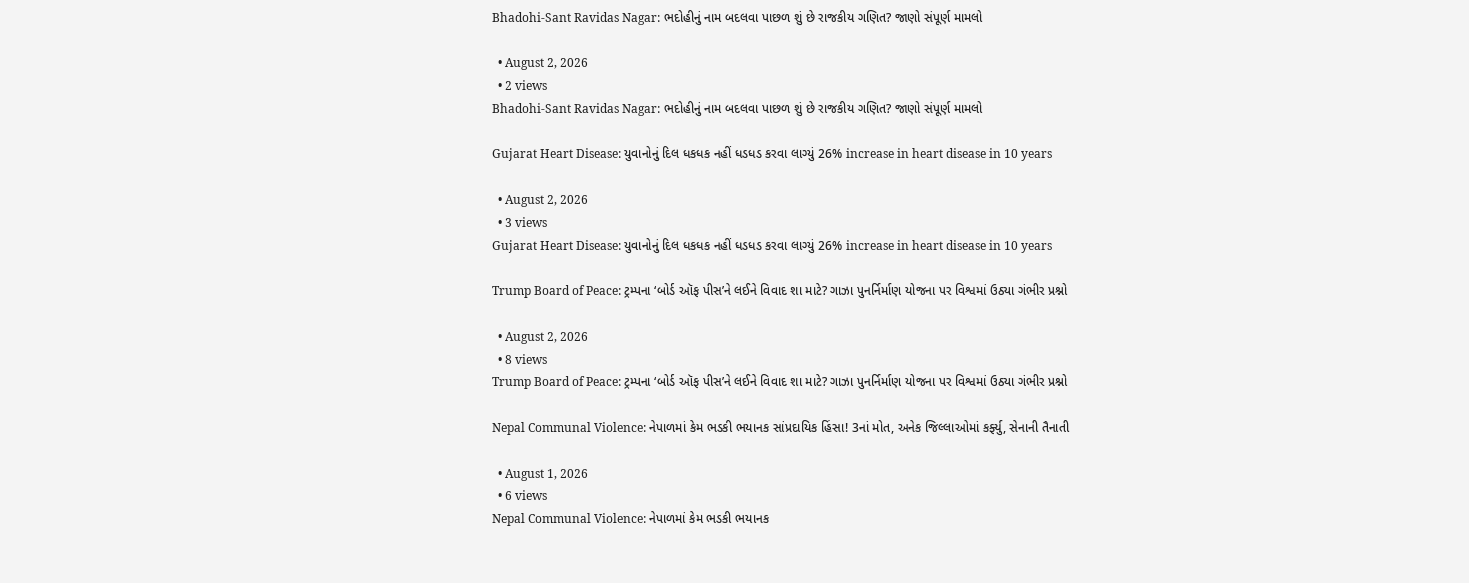Bhadohi-Sant Ravidas Nagar: ભદોહીનું નામ બદલવા પાછળ શું છે રાજકીય ગણિત? જાણો સંપૂર્ણ મામલો

  • August 2, 2026
  • 2 views
Bhadohi-Sant Ravidas Nagar: ભદોહીનું નામ બદલવા પાછળ શું છે રાજકીય ગણિત? જાણો સંપૂર્ણ મામલો

Gujarat Heart Disease: યુવાનોનું દિલ ધકધક નહીં ધડધડ કરવા લાગ્યું 26% increase in heart disease in 10 years

  • August 2, 2026
  • 3 views
Gujarat Heart Disease: યુવાનોનું દિલ ધકધક નહીં ધડધડ કરવા લાગ્યું 26% increase in heart disease in 10 years

Trump Board of Peace: ટ્રમ્પના ‘બોર્ડ ઑફ પીસ’ને લઈને વિવાદ શા માટે? ગાઝા પુનર્નિર્માણ યોજના પર વિશ્વમાં ઉઠ્યા ગંભીર પ્રશ્નો

  • August 2, 2026
  • 8 views
Trump Board of Peace: ટ્રમ્પના ‘બોર્ડ ઑફ પીસ’ને લઈને વિવાદ શા માટે? ગાઝા પુનર્નિર્માણ યોજના પર વિશ્વમાં ઉઠ્યા ગંભીર પ્રશ્નો

Nepal Communal Violence: નેપાળમાં કેમ ભડકી ભયાનક સાંપ્રદાયિક હિંસા! 3નાં મોત, અનેક જિલ્લાઓમાં કર્ફ્યુ, સેનાની તૈનાતી

  • August 1, 2026
  • 6 views
Nepal Communal Violence: નેપાળમાં કેમ ભડકી ભયાનક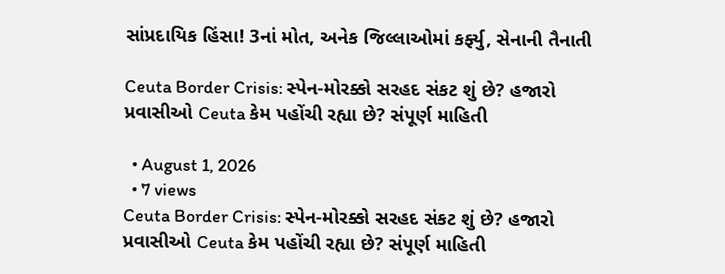સાંપ્રદાયિક હિંસા! 3નાં મોત, અનેક જિલ્લાઓમાં કર્ફ્યુ, સેનાની તૈનાતી

Ceuta Border Crisis: સ્પેન-મોરક્કો સરહદ સંકટ શું છે? હજારો પ્રવાસીઓ Ceuta કેમ પહોંચી રહ્યા છે? સંપૂર્ણ માહિતી

  • August 1, 2026
  • 7 views
Ceuta Border Crisis: સ્પેન-મોરક્કો સરહદ સંકટ શું છે? હજારો પ્રવાસીઓ Ceuta કેમ પહોંચી રહ્યા છે? સંપૂર્ણ માહિતી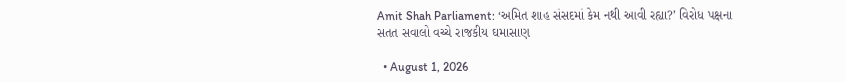Amit Shah Parliament: ‘અમિત શાહ સંસદમાં કેમ નથી આવી રહ્યા?’ વિરોધ પક્ષના સતત સવાલો વચ્ચે રાજકીય ઘમાસાણ

  • August 1, 2026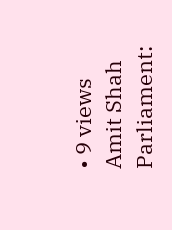• 9 views
Amit Shah Parliament: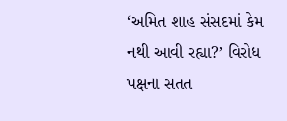‘અમિત શાહ સંસદમાં કેમ નથી આવી રહ્યા?’ વિરોધ પક્ષના સતત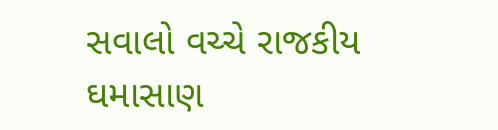સવાલો વચ્ચે રાજકીય ઘમાસાણ